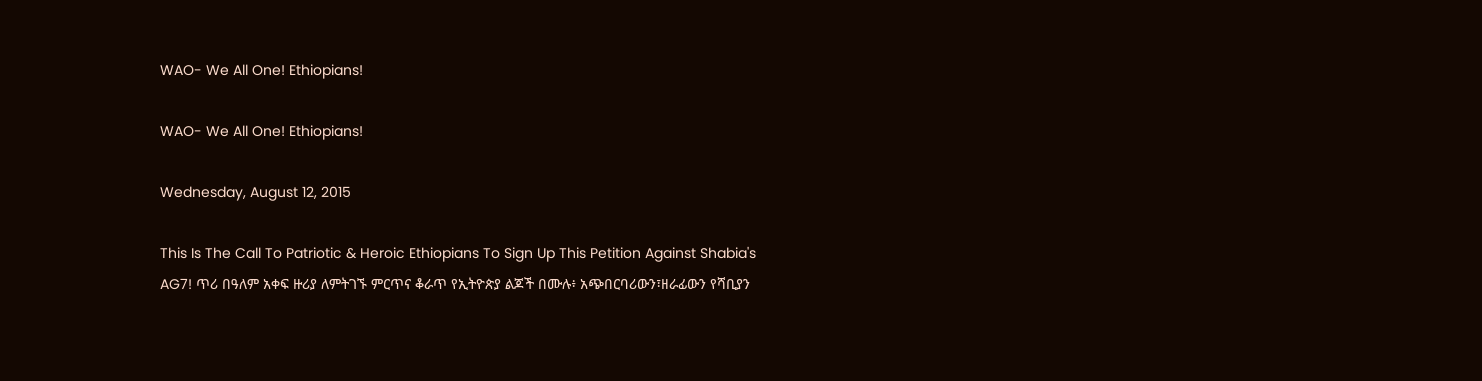WAO- We All One! Ethiopians!

WAO- We All One! Ethiopians!

Wednesday, August 12, 2015

This Is The Call To Patriotic & Heroic Ethiopians To Sign Up This Petition Against Shabia's AG7! ጥሪ በዓለም አቀፍ ዙሪያ ለምትገኙ ምርጥና ቆራጥ የኢትዮጵያ ልጆች በሙሉ፥ አጭበርባሪውን፣ዘራፊውን የሻቢያን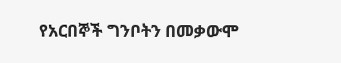የአርበኞች ግንቦትን በመቃውሞ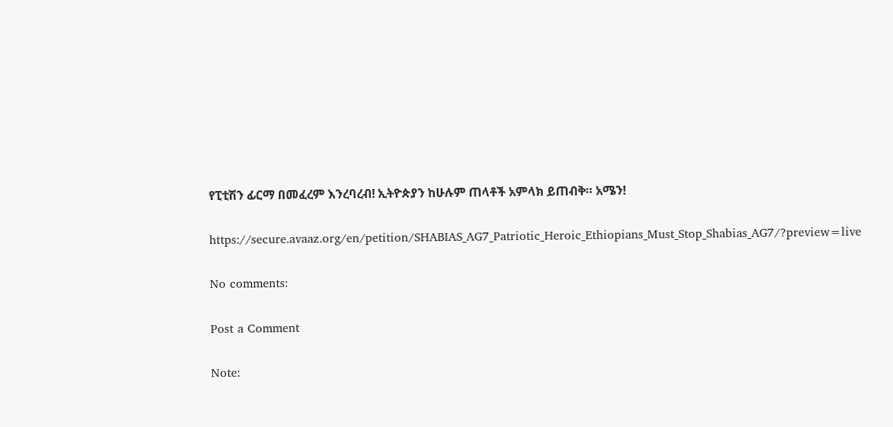የፒቲሽን ፊርማ በመፈረም እንረባረብ! ኢትዮጵያን ከሁሉም ጠላቶች አምላክ ይጠብቅ። አሜን!

https://secure.avaaz.org/en/petition/SHABIAS_AG7_Patriotic_Heroic_Ethiopians_Must_Stop_Shabias_AG7/?preview=live

No comments:

Post a Comment

Note: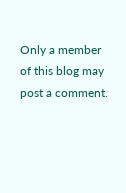Only a member of this blog may post a comment.